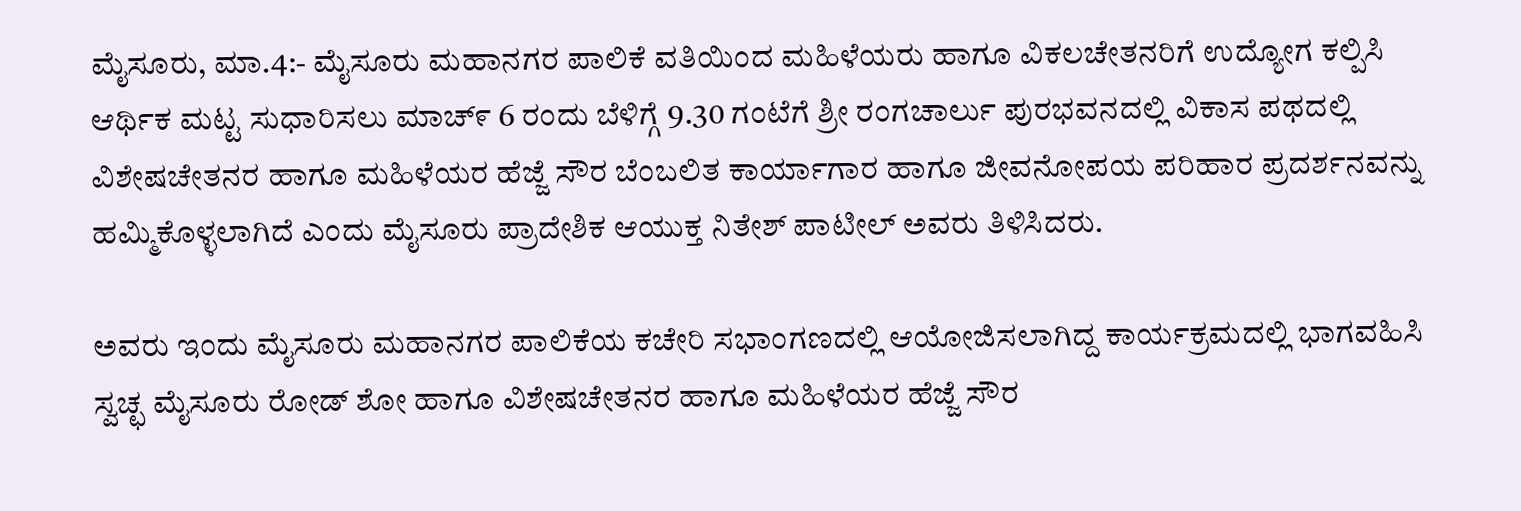ಮೈಸೂರು, ಮಾ.4:- ಮೈಸೂರು ಮಹಾನಗರ ಪಾಲಿಕೆ ವತಿಯಿಂದ ಮಹಿಳೆಯರು ಹಾಗೂ ವಿಕಲಚೇತನರಿಗೆ ಉದ್ಯೋಗ ಕಲ್ಪಿಸಿ ಆರ್ಥಿಕ ಮಟ್ಟ ಸುಧಾರಿಸಲು ಮಾಚ್೯ 6 ರಂದು ಬೆಳಿಗ್ಗೆ 9.30 ಗಂಟೆಗೆ ಶ್ರೀ ರಂಗಚಾರ್ಲು ಪುರಭವನದಲ್ಲಿ ವಿಕಾಸ ಪಥದಲ್ಲಿ ವಿಶೇಷಚೇತನರ ಹಾಗೂ ಮಹಿಳೆಯರ ಹೆಜ್ಜೆ ಸೌರ ಬೆಂಬಲಿತ ಕಾರ್ಯಾಗಾರ ಹಾಗೂ ಜೀವನೋಪಯ ಪರಿಹಾರ ಪ್ರದರ್ಶನವನ್ನು ಹಮ್ಮಿಕೊಳ್ಳಲಾಗಿದೆ ಎಂದು ಮೈಸೂರು ಪ್ರಾದೇಶಿಕ ಆಯುಕ್ತ ನಿತೇಶ್ ಪಾಟೀಲ್ ಅವರು ತಿಳಿಸಿದರು.

ಅವರು ಇಂದು ಮೈಸೂರು ಮಹಾನಗರ ಪಾಲಿಕೆಯ ಕಚೇರಿ ಸಭಾಂಗಣದಲ್ಲಿ ಆಯೋಜಿಸಲಾಗಿದ್ದ ಕಾರ್ಯಕ್ರಮದಲ್ಲಿ ಭಾಗವಹಿಸಿ ಸ್ವಚ್ಛ ಮೈಸೂರು ರೋಡ್ ಶೋ ಹಾಗೂ ವಿಶೇಷಚೇತನರ ಹಾಗೂ ಮಹಿಳೆಯರ ಹೆಜ್ಜೆ ಸೌರ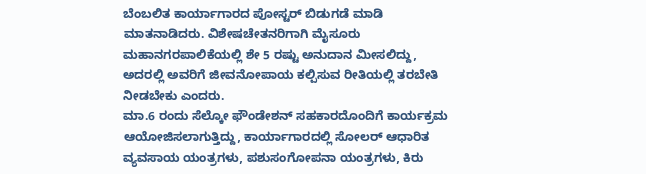ಬೆಂಬಲಿತ ಕಾರ್ಯಾಗಾರದ ಪೋಸ್ಟರ್ ಬಿಡುಗಡೆ ಮಾಡಿ ಮಾತನಾಡಿದರು. ವಿಶೇಷಚೇತನರಿಗಾಗಿ ಮೈಸೂರು ಮಹಾನಗರಪಾಲಿಕೆಯಲ್ಲಿ ಶೇ 5 ರಷ್ಟು ಅನುದಾನ ಮೀಸಲಿದ್ದು, ಅದರಲ್ಲಿ ಅವರಿಗೆ ಜೀವನೋಪಾಯ ಕಲ್ಪಿಸುವ ರೀತಿಯಲ್ಲಿ ತರಬೇತಿ ನೀಡಬೇಕು ಎಂದರು.
ಮಾ.6 ರಂದು ಸೆಲ್ಕೋ ಫೌಂಡೇಶನ್ ಸಹಕಾರದೊಂದಿಗೆ ಕಾರ್ಯಕ್ರಮ ಆಯೋಜಿಸಲಾಗುತ್ತಿದ್ದು, ಕಾರ್ಯಾಗಾರದಲ್ಲಿ ಸೋಲರ್ ಆಧಾರಿತ ವ್ಯವಸಾಯ ಯಂತ್ರಗಳು, ಪಶುಸಂಗೋಪನಾ ಯಂತ್ರಗಳು, ಕಿರು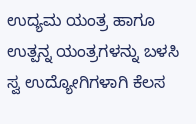ಉದ್ಯಮ ಯಂತ್ರ ಹಾಗೂ ಉತ್ಪನ್ನ ಯಂತ್ರಗಳನ್ನು ಬಳಸಿ ಸ್ವ ಉದ್ಯೋಗಿಗಳಾಗಿ ಕೆಲಸ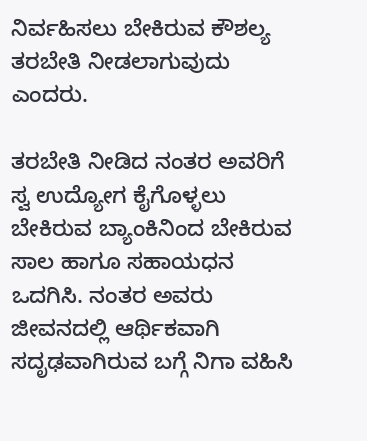ನಿರ್ವಹಿಸಲು ಬೇಕಿರುವ ಕೌಶಲ್ಯ ತರಬೇತಿ ನೀಡಲಾಗುವುದು ಎಂದರು.

ತರಬೇತಿ ನೀಡಿದ ನಂತರ ಅವರಿಗೆ ಸ್ವ ಉದ್ಯೋಗ ಕೈಗೊಳ್ಳಲು ಬೇಕಿರುವ ಬ್ಯಾಂಕಿನಿಂದ ಬೇಕಿರುವ ಸಾಲ ಹಾಗೂ ಸಹಾಯಧನ ಒದಗಿಸಿ. ನಂತರ ಅವರು ಜೀವನದಲ್ಲಿ ಆರ್ಥಿಕವಾಗಿ ಸದೃಢವಾಗಿರುವ ಬಗ್ಗೆ ನಿಗಾ ವಹಿಸಿ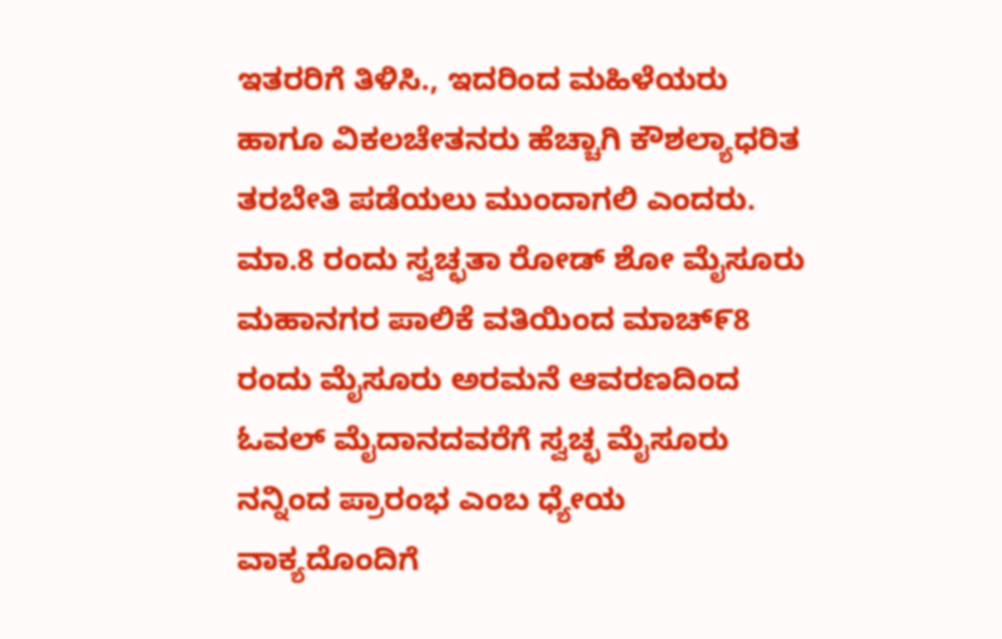ಇತರರಿಗೆ ತಿಳಿಸಿ., ಇದರಿಂದ ಮಹಿಳೆಯರು ಹಾಗೂ ವಿಕಲಚೇತನರು ಹೆಚ್ಚಾಗಿ ಕೌಶಲ್ಯಾಧರಿತ ತರಬೇತಿ ಪಡೆಯಲು ಮುಂದಾಗಲಿ ಎಂದರು.
ಮಾ.8 ರಂದು ಸ್ವಚ್ಛತಾ ರೋಡ್ ಶೋ ಮೈಸೂರು ಮಹಾನಗರ ಪಾಲಿಕೆ ವತಿಯಿಂದ ಮಾಚ್೯8 ರಂದು ಮೈಸೂರು ಅರಮನೆ ಆವರಣದಿಂದ ಓವಲ್ ಮೈದಾನದವರೆಗೆ ಸ್ವಚ್ಛ ಮೈಸೂರು ನನ್ನಿಂದ ಪ್ರಾರಂಭ ಎಂಬ ಧ್ಯೇಯ ವಾಕ್ಯದೊಂದಿಗೆ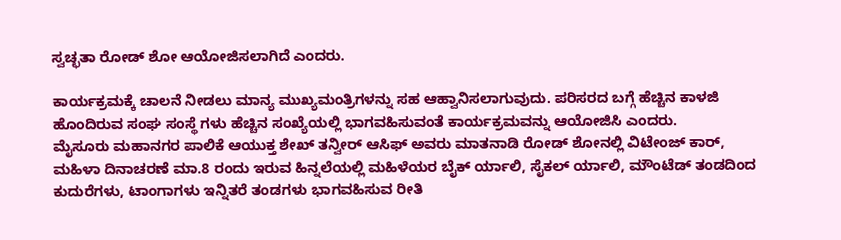ಸ್ವಚ್ಛತಾ ರೋಡ್ ಶೋ ಆಯೋಜಿಸಲಾಗಿದೆ ಎಂದರು.

ಕಾರ್ಯಕ್ರಮಕ್ಕೆ ಚಾಲನೆ ನೀಡಲು ಮಾನ್ಯ ಮುಖ್ಯಮಂತ್ರಿಗಳನ್ನು ಸಹ ಆಹ್ವಾನಿಸಲಾಗುವುದು. ಪರಿಸರದ ಬಗ್ಗೆ ಹೆಚ್ಚಿನ ಕಾಳಜಿ ಹೊಂದಿರುವ ಸಂಘ ಸಂಸ್ಥೆ ಗಳು ಹೆಚ್ಚಿನ ಸಂಖ್ಯೆಯಲ್ಲಿ ಭಾಗವಹಿಸುವಂತೆ ಕಾರ್ಯಕ್ರಮವನ್ನು ಆಯೋಜಿಸಿ ಎಂದರು.
ಮೈಸೂರು ಮಹಾನಗರ ಪಾಲಿಕೆ ಆಯುಕ್ತ ಶೇಖ್ ತನ್ವೀರ್ ಆಸಿಫ್ ಅವರು ಮಾತನಾಡಿ ರೋಡ್ ಶೋನಲ್ಲಿ ವಿಟೇಂಜ್ ಕಾರ್, ಮಹಿಳಾ ದಿನಾಚರಣೆ ಮಾ.8 ರಂದು ಇರುವ ಹಿನ್ನಲೆಯಲ್ಲಿ ಮಹಿಳೆಯರ ಬೈಕ್ ರ್ಯಾಲಿ, ಸೈಕಲ್ ರ್ಯಾಲಿ, ಮೌಂಟೆಡ್ ತಂಡದಿಂದ ಕುದುರೆಗಳು, ಟಾಂಗಾಗಳು ಇನ್ನಿತರೆ ತಂಡಗಳು ಭಾಗವಹಿಸುವ ರೀತಿ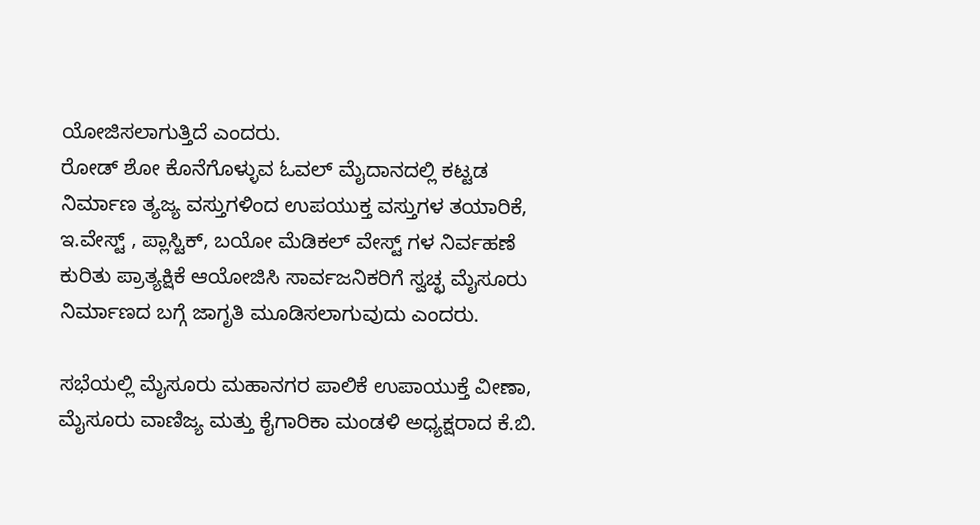ಯೋಜಿಸಲಾಗುತ್ತಿದೆ ಎಂದರು.
ರೋಡ್ ಶೋ ಕೊನೆಗೊಳ್ಳುವ ಓವಲ್ ಮೈದಾನದಲ್ಲಿ ಕಟ್ಟಡ ನಿರ್ಮಾಣ ತ್ಯಜ್ಯ ವಸ್ತುಗಳಿಂದ ಉಪಯುಕ್ತ ವಸ್ತುಗಳ ತಯಾರಿಕೆ, ಇ.ವೇಸ್ಟ್ , ಪ್ಲಾಸ್ಟಿಕ್, ಬಯೋ ಮೆಡಿಕಲ್ ವೇಸ್ಟ್ ಗಳ ನಿರ್ವಹಣೆ ಕುರಿತು ಪ್ರಾತ್ಯಕ್ಷಿಕೆ ಆಯೋಜಿಸಿ ಸಾರ್ವಜನಿಕರಿಗೆ ಸ್ವಚ್ಛ ಮೈಸೂರು ನಿರ್ಮಾಣದ ಬಗ್ಗೆ ಜಾಗೃತಿ ಮೂಡಿಸಲಾಗುವುದು ಎಂದರು.

ಸಭೆಯಲ್ಲಿ ಮೈಸೂರು ಮಹಾನಗರ ಪಾಲಿಕೆ ಉಪಾಯುಕ್ತೆ ವೀಣಾ, ಮೈಸೂರು ವಾಣಿಜ್ಯ ಮತ್ತು ಕೈಗಾರಿಕಾ ಮಂಡಳಿ ಅಧ್ಯಕ್ಷರಾದ ಕೆ.ಬಿ.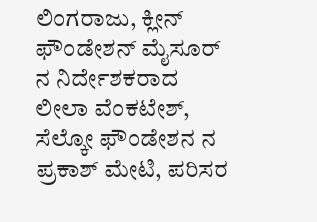ಲಿಂಗರಾಜು, ಕ್ಲೀನ್ ಫೌಂಡೇಶನ್ ಮೈಸೂರ್ ನ ನಿರ್ದೇಶಕರಾದ ಲೀಲಾ ವೆಂಕಟೇಶ್, ಸೆಲ್ಕೋ ಫೌಂಡೇಶನ ನ ಪ್ರಕಾಶ್ ಮೇಟಿ, ಪರಿಸರ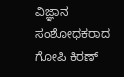ವಿಜ್ಞಾನ ಸಂಶೋಧಕರಾದ ಗೋಪಿ ಕಿರಣ್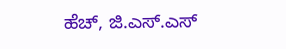ಹೆಚ್, ಜಿ.ಎಸ್.ಎಸ್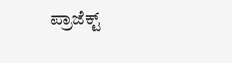ಪ್ರಾಜೆಕ್ಟ್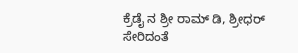ಕ್ರೆಡೈ ನ ಶ್ರೀ ರಾಮ್ ಡಿ, ಶ್ರೀಧರ್ ಸೇರಿದಂತೆ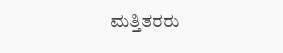ಮತ್ತಿತರರು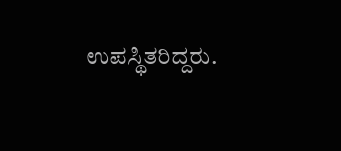ಉಪಸ್ಥಿತರಿದ್ದರು.